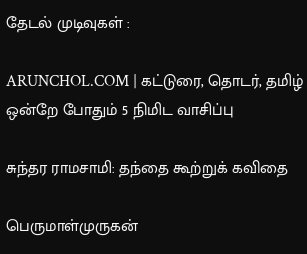தேடல் முடிவுகள் :

ARUNCHOL.COM | கட்டுரை, தொடர், தமிழ் ஒன்றே போதும் 5 நிமிட வாசிப்பு

சுந்தர ராமசாமி: தந்தை கூற்றுக் கவிதை

பெருமாள்முருகன்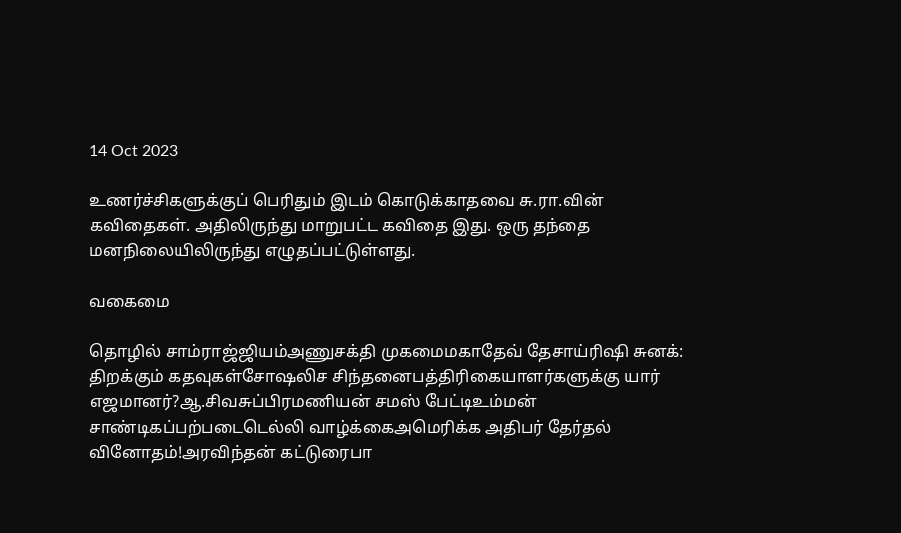14 Oct 2023

உணர்ச்சிகளுக்குப் பெரிதும் இடம் கொடுக்காதவை சு.ரா.வின் கவிதைகள். அதிலிருந்து மாறுபட்ட கவிதை இது. ஒரு தந்தை மனநிலையிலிருந்து எழுதப்பட்டுள்ளது.

வகைமை

தொழில் சாம்ராஜ்ஜியம்அணுசக்தி முகமைமகாதேவ் தேசாய்ரிஷி சுனக்: திறக்கும் கதவுகள்சோஷலிச சிந்தனைபத்திரிகையாளர்களுக்கு யார் எஜமானர்?ஆ.சிவசுப்பிரமணியன் சமஸ் பேட்டிஉம்மன் சாண்டிகப்பற்படைடெல்லி வாழ்க்கைஅமெரிக்க அதிபர் தேர்தல் வினோதம்!அரவிந்தன் கட்டுரைபா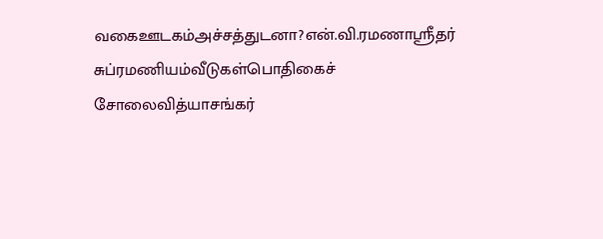வகைஊடகம்அச்சத்துடனா?என்.வி.ரமணாஸ்ரீதர் சுப்ரமணியம்வீடுகள்பொதிகைச் சோலைவித்யாசங்கர்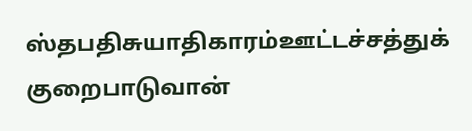ஸ்தபதிசுயாதிகாரம்ஊட்டச்சத்துக் குறைபாடுவான்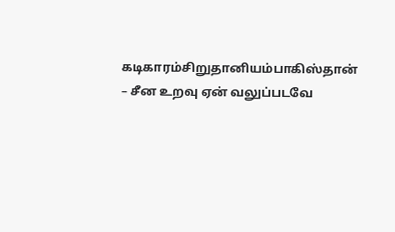கடிகாரம்சிறுதானியம்பாகிஸ்தான் – சீன உறவு ஏன் வலுப்படவே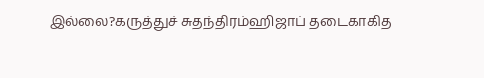இல்லை?கருத்துச் சுதந்திரம்ஹிஜாப் தடைகாகித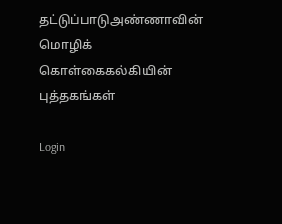தட்டுப்பாடுஅண்ணாவின் மொழிக் கொள்கைகல்கியின் புத்தகங்கள்

Login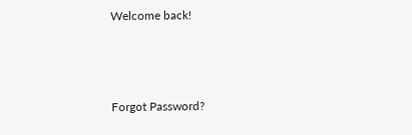Welcome back!



Forgot Password?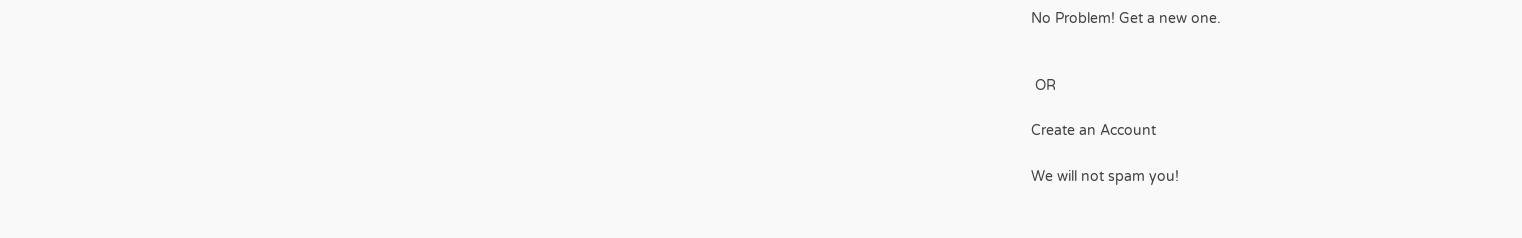No Problem! Get a new one.


 OR

Create an Account

We will not spam you!